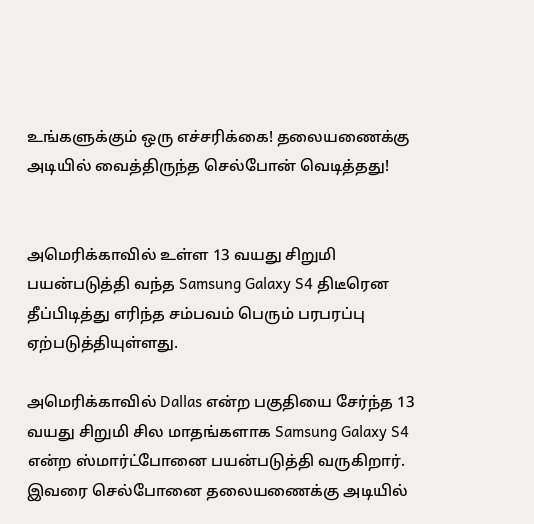உங்களுக்கும் ஒரு எச்சரிக்கை! தலையணைக்கு அடியில் வைத்திருந்த செல்போன் வெடித்தது!


அமெரிக்காவில் உள்ள 13 வயது சிறுமி பயன்படுத்தி வந்த Samsung Galaxy S4 திடீரென தீப்பிடித்து எரிந்த சம்பவம் பெரும் பரபரப்பு ஏற்படுத்தியுள்ளது.

அமெரிக்காவில் Dallas என்ற பகுதியை சேர்ந்த 13 வயது சிறுமி சில மாதங்களாக Samsung Galaxy S4 என்ற ஸ்மார்ட்போனை பயன்படுத்தி வருகிறார்.
இவரை செல்போனை தலையணைக்கு அடியில்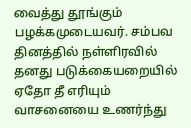வைத்து தூங்கும் பழக்கமுடையவர். சம்பவ தினத்தில் நள்ளிரவில் தனது படுக்கையறையில் ஏதோ தீ எரியும் வாசனையை உணர்ந்து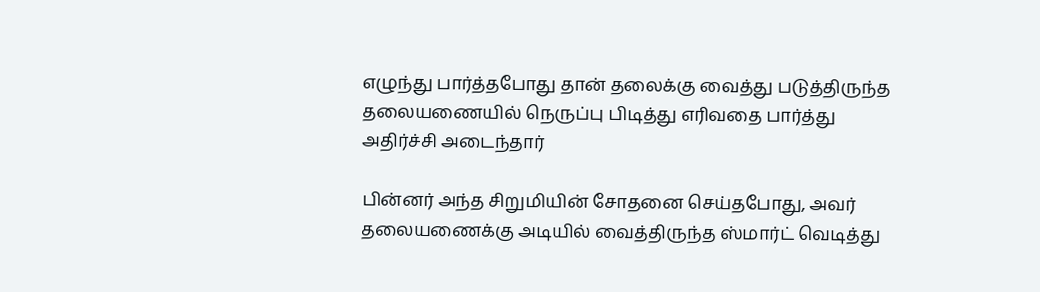எழுந்து பார்த்தபோது தான் தலைக்கு வைத்து படுத்திருந்த தலையணையில் நெருப்பு பிடித்து எரிவதை பார்த்து அதிர்ச்சி அடைந்தார்

பின்னர் அந்த சிறுமியின் சோதனை செய்தபோது, அவர் தலையணைக்கு அடியில் வைத்திருந்த ஸ்மார்ட் வெடித்து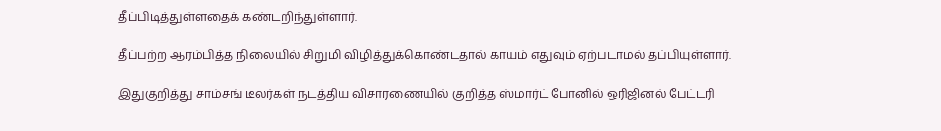தீப்பிடித்துள்ளதைக் கண்டறிந்துள்ளார்.

தீப்பற்ற ஆரம்பித்த நிலையில் சிறுமி விழித்துக்கொண்டதால் காயம் எதுவும் ஏற்படாமல் தப்பியுள்ளார்.

இதுகுறித்து சாம்சங் டீலர்கள் நடத்திய விசாரணையில் குறித்த ஸ்மார்ட் போனில் ஒரிஜினல் பேட்டரி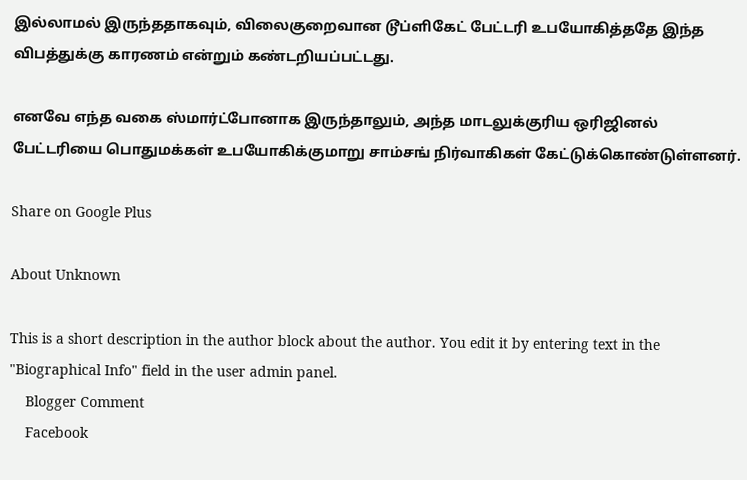இல்லாமல் இருந்ததாகவும், விலைகுறைவான டூப்ளிகேட் பேட்டரி உபயோகித்ததே இந்த விபத்துக்கு காரணம் என்றும் கண்டறியப்பட்டது.

எனவே எந்த வகை ஸ்மார்ட்போனாக இருந்தாலும், அந்த மாடலுக்குரிய ஒரிஜினல் பேட்டரியை பொதுமக்கள் உபயோகிக்குமாறு சாம்சங் நிர்வாகிகள் கேட்டுக்கொண்டுள்ளனர்.

Share on Google Plus

About Unknown

This is a short description in the author block about the author. You edit it by entering text in the "Biographical Info" field in the user admin panel.
    Blogger Comment
    Facebook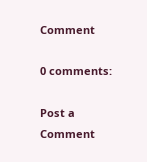Comment

0 comments:

Post a Comment